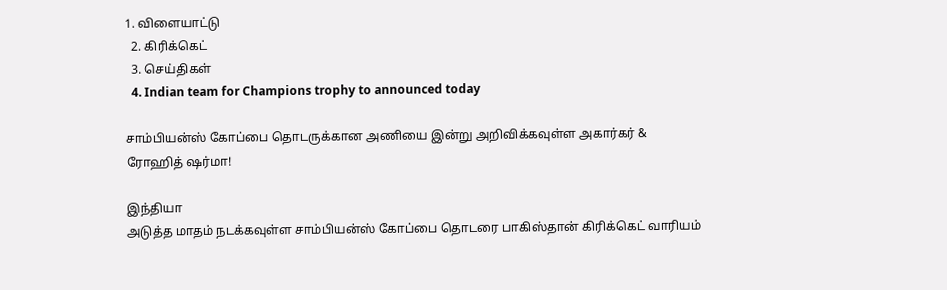1. விளையாட்டு
  2. கிரிக்கெட்
  3. செய்திகள்
  4. Indian team for Champions trophy to announced today

சாம்பியன்ஸ் கோப்பை தொடருக்கான அணியை இன்று அறிவிக்கவுள்ள அகார்கர் & ரோஹித் ஷர்மா!

இந்தியா
அடுத்த மாதம் நடக்கவுள்ள சாம்பியன்ஸ் கோப்பை தொடரை பாகிஸ்தான் கிரிக்கெட் வாரியம்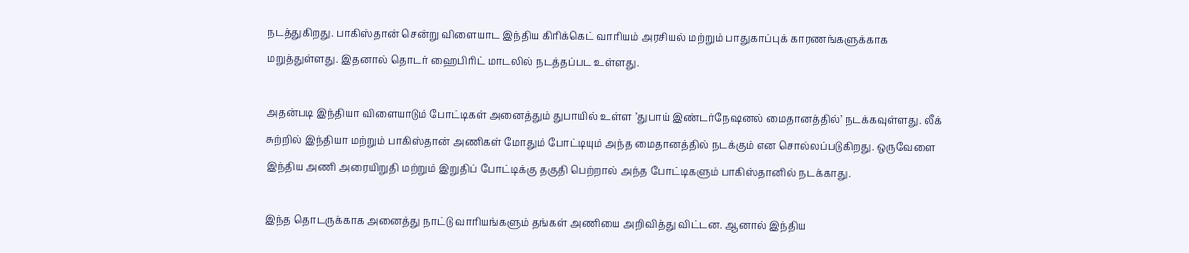நடத்துகிறது. பாகிஸ்தான் சென்று விளையாட இந்திய கிரிக்கெட் வாரியம் அரசியல் மற்றும் பாதுகாப்புக் காரணங்களுக்காக மறுத்துள்ளது. இதனால் தொடர் ஹைபிரிட் மாடலில் நடத்தப்பட உள்ளது.

அதன்படி இந்தியா விளையாடும் போட்டிகள் அனைத்தும் துபாயில் உள்ள ’துபாய் இண்டர்நேஷனல் மைதானத்தில்’ நடக்கவுள்ளது. லீக் சுற்றில் இந்தியா மற்றும் பாகிஸ்தான் அணிகள் மோதும் போட்டியும் அந்த மைதானத்தில் நடக்கும் என சொல்லப்படுகிறது. ஒருவேளை இந்திய அணி அரையிறுதி மற்றும் இறுதிப் போட்டிக்கு தகுதி பெற்றால் அந்த போட்டிகளும் பாகிஸ்தானில் நடக்காது.

இந்த தொடருக்காக அனைத்து நாட்டு வாரியங்களும் தங்கள் அணியை அறிவித்து விட்டன. ஆனால் இந்திய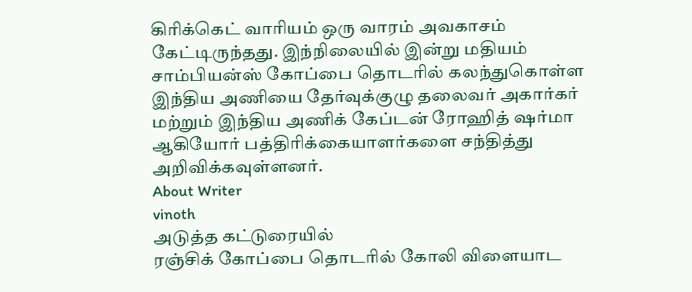கிரிக்கெட் வாரியம் ஒரு வாரம் அவகாசம் கேட்டிருந்தது. இந்நிலையில் இன்று மதியம் சாம்பியன்ஸ் கோப்பை தொடரில் கலந்துகொள்ள இந்திய அணியை தேர்வுக்குழு தலைவர் அகார்கர் மற்றும் இந்திய அணிக் கேப்டன் ரோஹித் ஷர்மா ஆகியோர் பத்திரிக்கையாளர்களை சந்தித்து அறிவிக்கவுள்ளனர்.
About Writer
vinoth
அடுத்த கட்டுரையில்
ரஞ்சிக் கோப்பை தொடரில் கோலி விளையாட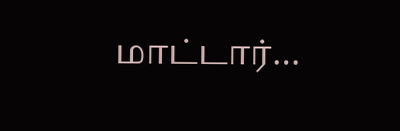மாட்டார்…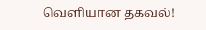வெளியான தகவல்!